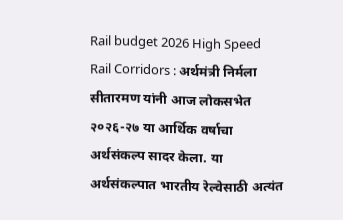Rail budget 2026 High Speed Rail Corridors : अर्थमंत्री निर्मला सीतारमण यांनी आज लोकसभेत २०२६-२७ या आर्थिक वर्षाचा अर्थसंकल्प सादर केला. या अर्थसंकल्पात भारतीय रेल्वेसाठी अत्यंत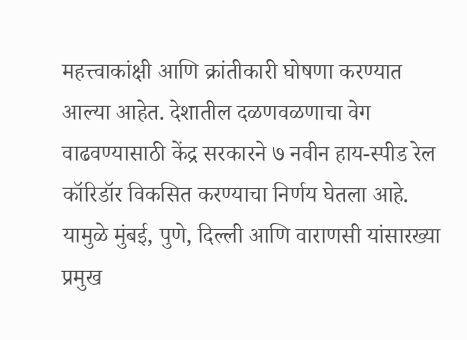महत्त्वाकांक्षी आणि क्रांतीकारी घोषणा करण्यात आल्या आहेत. देशातील दळणवळणाचा वेग वाढवण्यासाठी केंद्र सरकारने ७ नवीन हाय-स्पीड रेल कॉरिडॉर विकसित करण्याचा निर्णय घेतला आहे. यामुळे मुंबई, पुणे, दिल्ली आणि वाराणसी यांसारख्या प्रमुख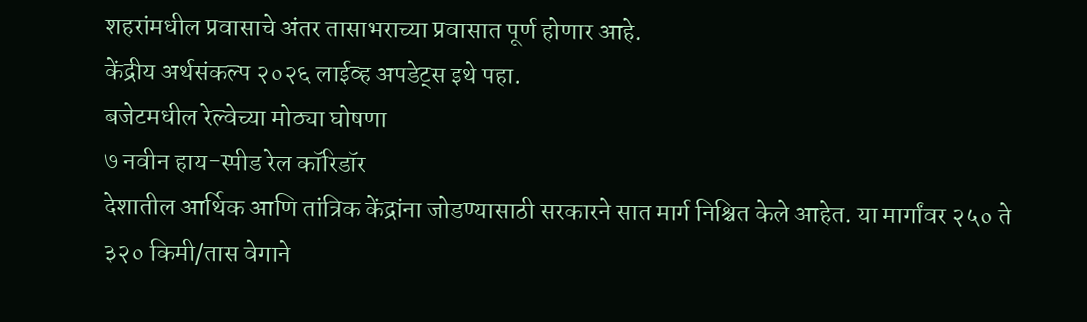शहरांमधील प्रवासाचे अंतर तासाभराच्या प्रवासात पूर्ण होणार आहे.
केंद्रीय अर्थसंकल्प २०२६ लाईव्ह अपडेट्स इथे पहा.
बजेटमधील रेल्वेच्या मोठ्या घोषणा
७ नवीन हाय-स्पीड रेल कॉरिडॉर
देशातील आर्थिक आणि तांत्रिक केंद्रांना जोडण्यासाठी सरकारने सात मार्ग निश्चित केले आहेत. या मार्गांवर २५० ते ३२० किमी/तास वेगाने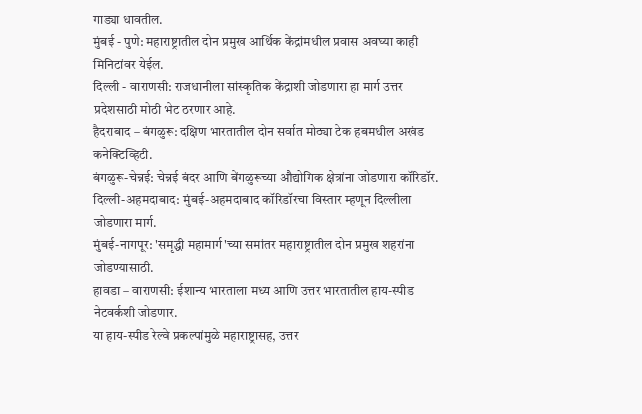गाड्या धावतील.
मुंबई - पुणे: महाराष्ट्रातील दोन प्रमुख आर्थिक केंद्रांमधील प्रवास अवघ्या काही मिनिटांवर येईल.
दिल्ली - वाराणसी: राजधानीला सांस्कृतिक केंद्राशी जोडणारा हा मार्ग उत्तर प्रदेशसाठी मोठी भेट ठरणार आहे.
हैदराबाद – बंगळुरू: दक्षिण भारतातील दोन सर्वात मोठ्या टेक हबमधील अखंड कनेक्टिव्हिटी.
बंगळुरू-चेन्नई: चेन्नई बंदर आणि बेंगळुरूच्या औद्योगिक क्षेत्रांना जोडणारा कॉरिडॉर.
दिल्ली-अहमदाबाद: मुंबई-अहमदाबाद कॉरिडॉरचा विस्तार म्हणून दिल्लीला जोडणारा मार्ग.
मुंबई-नागपूर: 'समृद्धी महामार्ग'च्या समांतर महाराष्ट्रातील दोन प्रमुख शहरांना जोडण्यासाठी.
हावडा – वाराणसी: ईशान्य भारताला मध्य आणि उत्तर भारतातील हाय-स्पीड नेटवर्कशी जोडणार.
या हाय-स्पीड रेल्वे प्रकल्पांमुळे महाराष्ट्रासह, उत्तर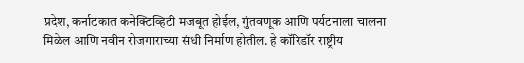प्रदेश, कर्नाटकात कनेक्टिव्हिटी मजबूत होईल, गुंतवणूक आणि पर्यटनाला चालना मिळेल आणि नवीन रोजगाराच्या संधी निर्माण होतील. हे कॉरिडॉर राष्ट्रीय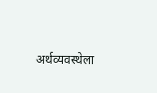अर्थव्यवस्थेला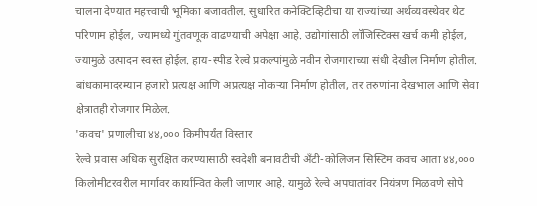चालना देण्यात महत्त्वाची भूमिका बजावतील. सुधारित कनेक्टिव्हिटीचा या राज्यांच्या अर्थव्यवस्थेवर थेट परिणाम होईल, ज्यामध्ये गुंतवणूक वाढण्याची अपेक्षा आहे. उद्योगांसाठी लॉजिस्टिक्स खर्च कमी होईल, ज्यामुळे उत्पादन स्वस्त होईल. हाय-स्पीड रेल्वे प्रकल्पांमुळे नवीन रोजगाराच्या संधी देखील निर्माण होतील. बांधकामादरम्यान हजारो प्रत्यक्ष आणि अप्रत्यक्ष नोकऱ्या निर्माण होतील, तर तरुणांना देखभाल आणि सेवा क्षेत्रातही रोजगार मिळेल.
'कवच' प्रणालीचा ४४,००० किमीपर्यंत विस्तार
रेल्वे प्रवास अधिक सुरक्षित करण्यासाठी स्वदेशी बनावटीची अँटी-कोलिजन सिस्टिम कवच आता ४४,००० किलोमीटरवरील मार्गावर कार्यान्वित केली जाणार आहे. यामुळे रेल्वे अपघातांवर नियंत्रण मिळवणे सोपे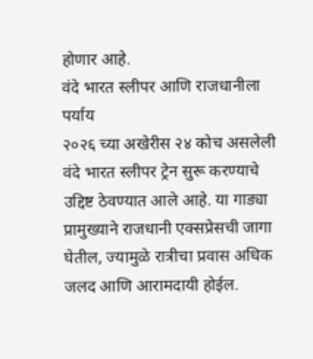होणार आहे.
वंदे भारत स्लीपर आणि राजधानीला पर्याय
२०२६ च्या अखेरीस २४ कोच असलेली वंदे भारत स्लीपर ट्रेन सुरू करण्याचे उद्दिष्ट ठेवण्यात आले आहे. या गाड्या प्रामुख्याने राजधानी एक्सप्रेसची जागा घेतील, ज्यामुळे रात्रीचा प्रवास अधिक जलद आणि आरामदायी होईल.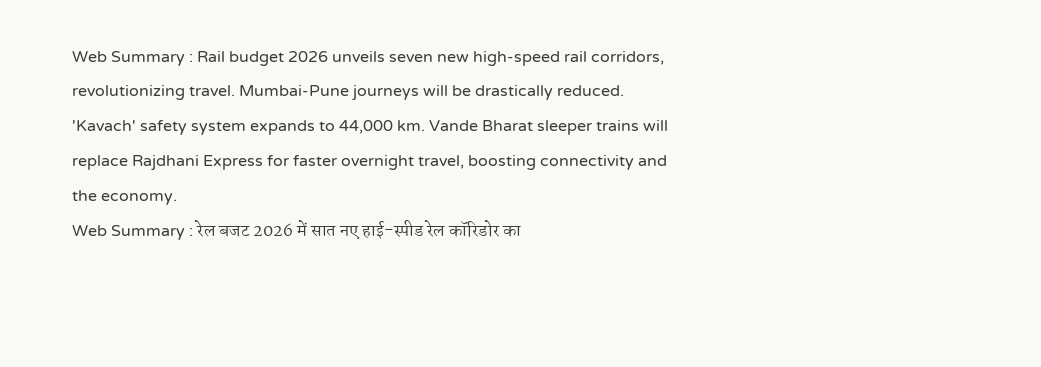Web Summary : Rail budget 2026 unveils seven new high-speed rail corridors, revolutionizing travel. Mumbai-Pune journeys will be drastically reduced. 'Kavach' safety system expands to 44,000 km. Vande Bharat sleeper trains will replace Rajdhani Express for faster overnight travel, boosting connectivity and the economy.
Web Summary : रेल बजट 2026 में सात नए हाई-स्पीड रेल कॉरिडोर का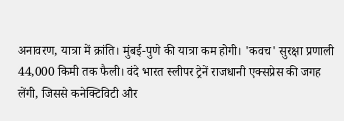अनावरण, यात्रा में क्रांति। मुंबई-पुणे की यात्रा कम होगी। 'कवच' सुरक्षा प्रणाली 44,000 किमी तक फैली। वंदे भारत स्लीपर ट्रेनें राजधानी एक्सप्रेस की जगह लेंगी, जिससे कनेक्टिविटी और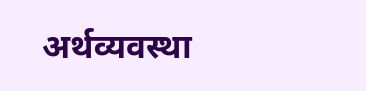अर्थव्यवस्था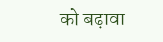को बढ़ावा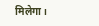मिलेगा।